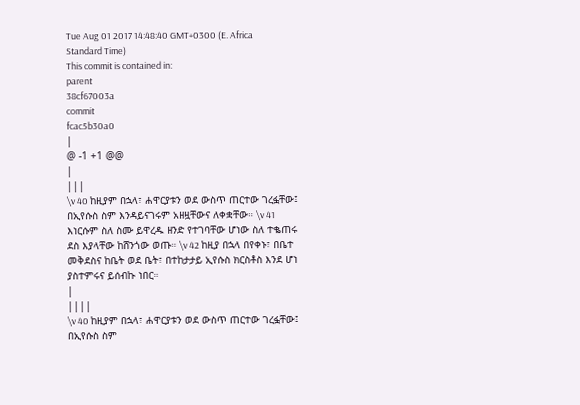Tue Aug 01 2017 14:48:40 GMT+0300 (E. Africa Standard Time)
This commit is contained in:
parent
38cf67003a
commit
fcac5b30a0
|
@ -1 +1 @@
|
|||
\v 40 ከዚያም በኋላ፣ ሐዋርያቱን ወደ ውስጥ ጠርተው ገረፏቸው፤ በኢየሱስ ስም እንዳይናገሩም አዘዟቸውና ለቀቋቸው። \v 41 እነርሱም ስለ ስሙ ይዋረዱ ዘንድ የተገባቸው ሆነው ስለ ተቈጠሩ ደስ እያላቸው ከሸንጎው ወጡ። \v 42 ከዚያ በኋላ በየቀኑ፣ በቤተ መቅደስና ከቤት ወደ ቤት፣ በተከታታይ ኢየሱስ ክርስቶስ እንደ ሆነ ያስተምሩና ይሰብኩ ነበር።
|
||||
\v 40 ከዚያም በኋላ፣ ሐዋርያቱን ወደ ውስጥ ጠርተው ገረፏቸው፤ በኢየሱስ ስም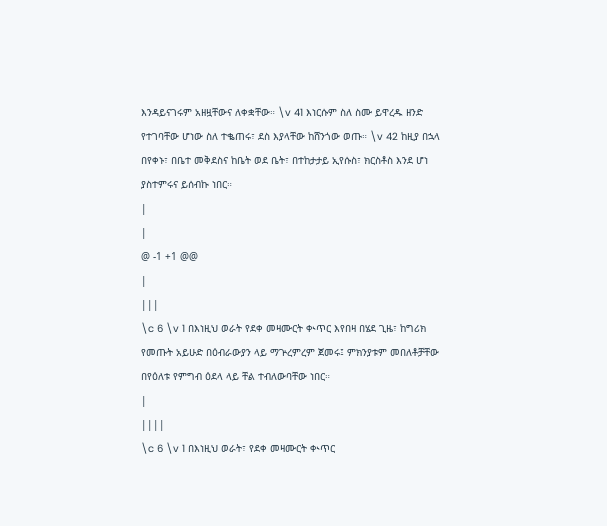እንዳይናገሩም አዘዟቸውና ለቀቋቸው። \v 41 እነርሱም ስለ ስሙ ይዋረዱ ዘንድ የተገባቸው ሆነው ስለ ተቈጠሩ፣ ደስ እያላቸው ከሸንጎው ወጡ። \v 42 ከዚያ በኋላ በየቀኑ፣ በቤተ መቅደስና ከቤት ወደ ቤት፣ በተከታታይ ኢየሱስ፣ ክርስቶስ እንደ ሆነ ያስተምሩና ይሰብኩ ነበር።
|
|
@ -1 +1 @@
|
|||
\c 6 \v 1 በእነዚህ ወራት የደቀ መዛሙርት ቊጥር እየበዛ በሄደ ጊዜ፣ ከግሪክ የመጡት አይሁድ በዕብራውያን ላይ ማጕረምረም ጀመሩ፤ ምክንያቱም መበለቶቻቸው በየዕለቱ የምግብ ዕደላ ላይ ቸል ተብለውባቸው ነበር።
|
||||
\c 6 \v 1 በእነዚህ ወራት፣ የደቀ መዛሙርት ቊጥር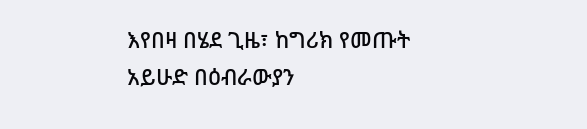እየበዛ በሄደ ጊዜ፣ ከግሪክ የመጡት አይሁድ በዕብራውያን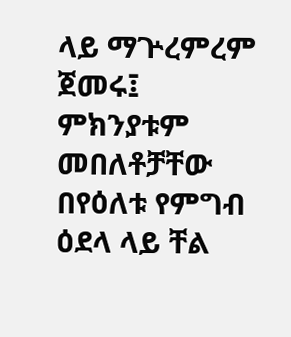ላይ ማጕረምረም ጀመሩ፤ ምክንያቱም መበለቶቻቸው በየዕለቱ የምግብ ዕደላ ላይ ቸል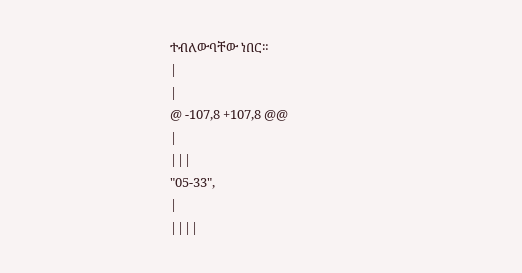ተብለውባቸው ነበር።
|
|
@ -107,8 +107,8 @@
|
|||
"05-33",
|
||||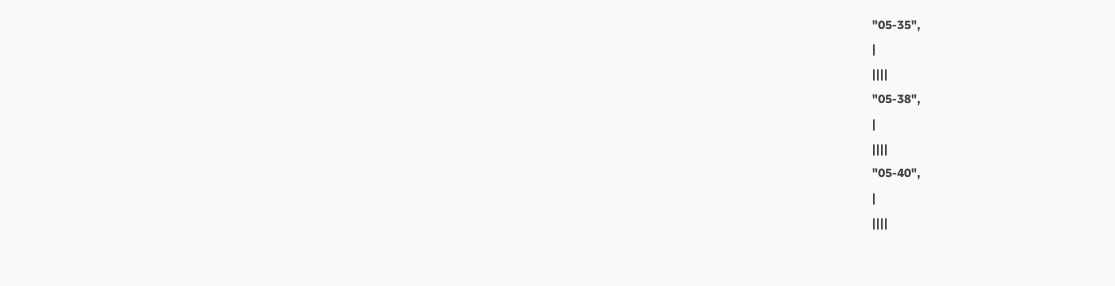"05-35",
|
||||
"05-38",
|
||||
"05-40",
|
||||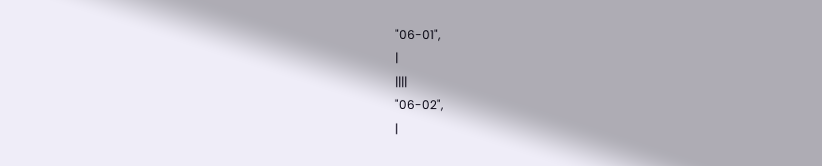"06-01",
|
||||
"06-02",
|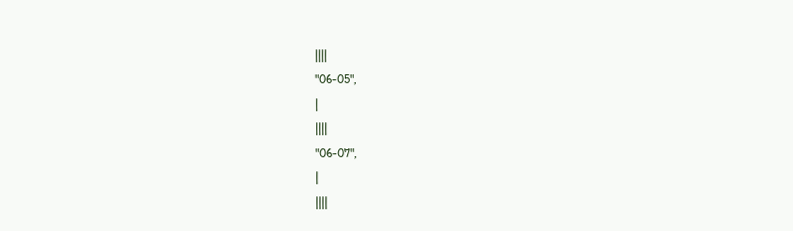||||
"06-05",
|
||||
"06-07",
|
||||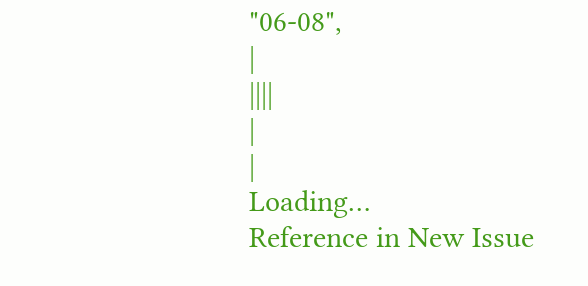"06-08",
|
||||
|
|
Loading…
Reference in New Issue